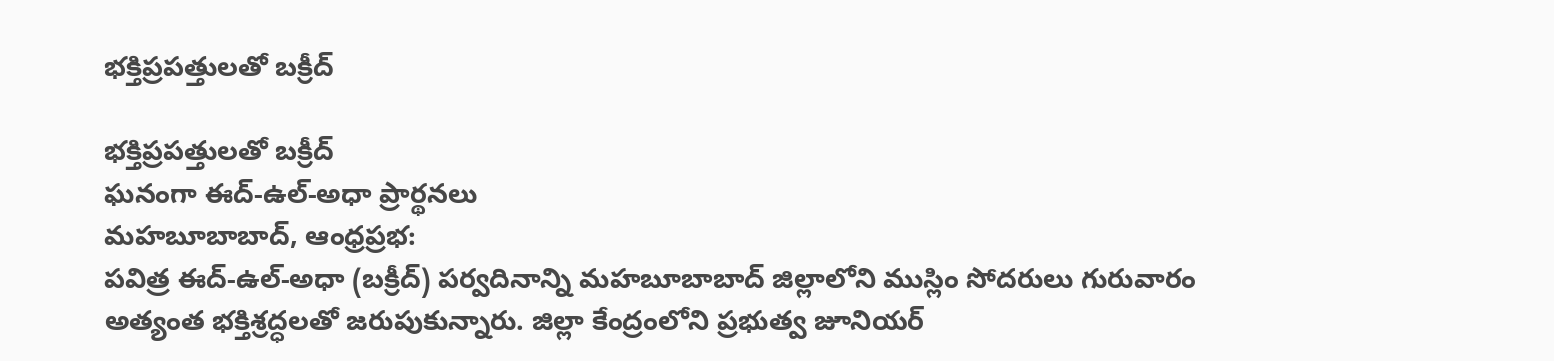భక్తిప్రపత్తులతో బక్రీద్

భక్తిప్రపత్తులతో బక్రీద్
ఘనంగా ఈద్-ఉల్-అధా ప్రార్థనలు
మహబూబాబాద్, ఆంధ్రప్రభ:
పవిత్ర ఈద్-ఉల్-అధా (బక్రీద్) పర్వదినాన్ని మహబూబాబాద్ జిల్లాలోని ముస్లిం సోదరులు గురువారం అత్యంత భక్తిశ్రద్ధలతో జరుపుకున్నారు. జిల్లా కేంద్రంలోని ప్రభుత్వ జూనియర్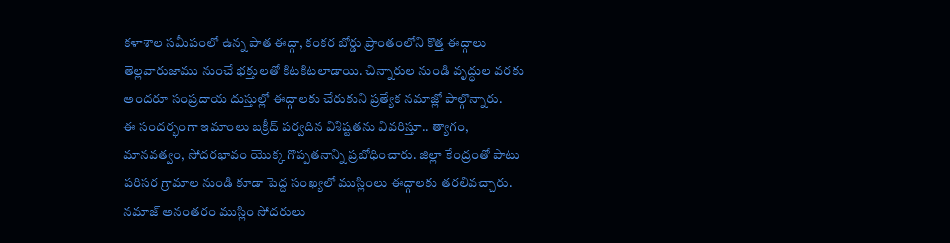కళాశాల సమీపంలో ఉన్న పాత ఈద్గా, కంకర బోర్డు ప్రాంతంలోని కొత్త ఈద్గాలు తెల్లవారుజాము నుంచే భక్తులతో కిటకిటలాడాయి. చిన్నారుల నుండి వృద్ధుల వరకు అందరూ సంప్రదాయ దుస్తుల్లో ఈద్గాలకు చేరుకుని ప్రత్యేక నమాజ్లో పాల్గొన్నారు.
ఈ సందర్భంగా ఇమాంలు బక్రీద్ పర్వదిన విశిష్టతను వివరిస్తూ.. త్యాగం, మానవత్వం, సోదరభావం యొక్క గొప్పతనాన్ని ప్రబోధించారు. జిల్లా కేంద్రంతో పాటు పరిసర గ్రామాల నుండి కూడా పెద్ద సంఖ్యలో ముస్లింలు ఈద్గాలకు తరలివచ్చారు. నమాజ్ అనంతరం ముస్లిం సోదరులు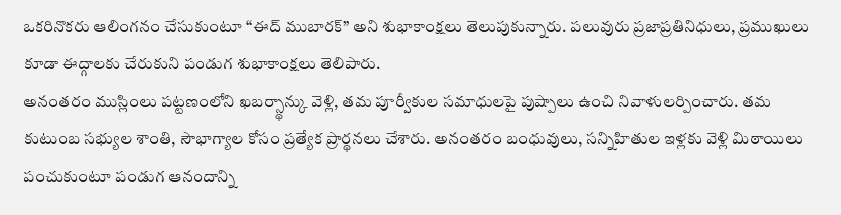ఒకరినొకరు ఆలింగనం చేసుకుంటూ “ఈద్ ముబారక్” అని శుభాకాంక్షలు తెలుపుకున్నారు. పలువురు ప్రజాప్రతినిధులు, ప్రముఖులు కూడా ఈద్గాలకు చేరుకుని పండుగ శుభాకాంక్షలు తెలిపారు.
అనంతరం ముస్లింలు పట్టణంలోని ఖబర్స్థాన్కు వెళ్లి, తమ పూర్వీకుల సమాధులపై పుష్పాలు ఉంచి నివాళులర్పించారు. తమ కుటుంబ సభ్యుల శాంతి, సౌభాగ్యాల కోసం ప్రత్యేక ప్రార్థనలు చేశారు. అనంతరం బంధువులు, సన్నిహితుల ఇళ్లకు వెళ్లి మిఠాయిలు పంచుకుంటూ పండుగ ఆనందాన్ని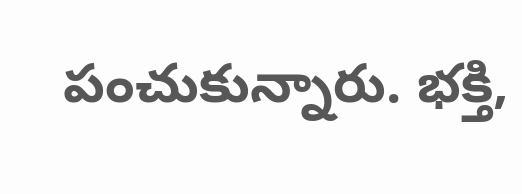పంచుకున్నారు. భక్తి,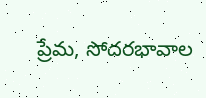ప్రేమ, సోదరభావాల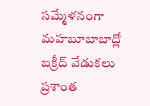సమ్మేళనంగా మహబూబాబాద్లో బక్రీద్ వేడుకలు ప్రశాంత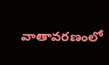వాతావరణంలో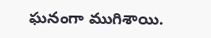ఘనంగా ముగిశాయి.